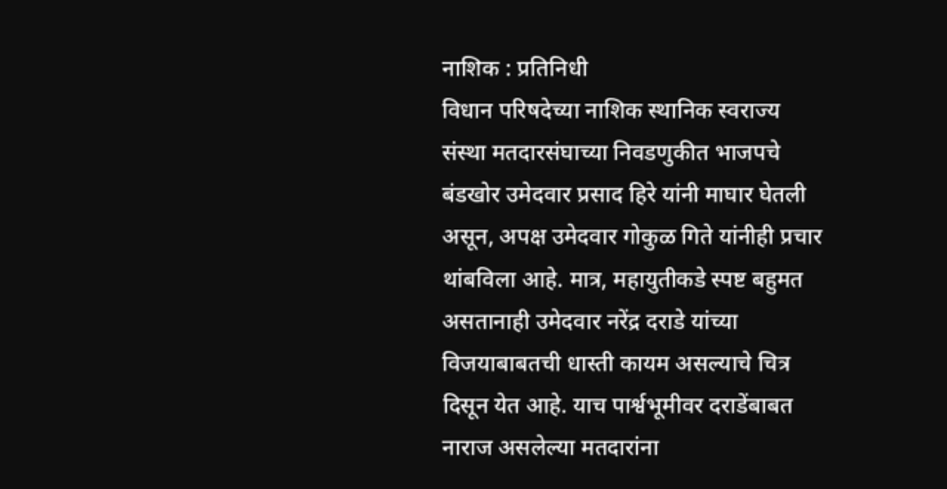नाशिक : प्रतिनिधी
विधान परिषदेच्या नाशिक स्थानिक स्वराज्य संस्था मतदारसंघाच्या निवडणुकीत भाजपचे बंडखोर उमेदवार प्रसाद हिरे यांनी माघार घेतली असून, अपक्ष उमेदवार गोकुळ गिते यांनीही प्रचार थांबविला आहे. मात्र, महायुतीकडे स्पष्ट बहुमत असतानाही उमेदवार नरेंद्र दराडे यांच्या विजयाबाबतची धास्ती कायम असल्याचे चित्र दिसून येत आहे. याच पार्श्वभूमीवर दराडेंबाबत नाराज असलेल्या मतदारांना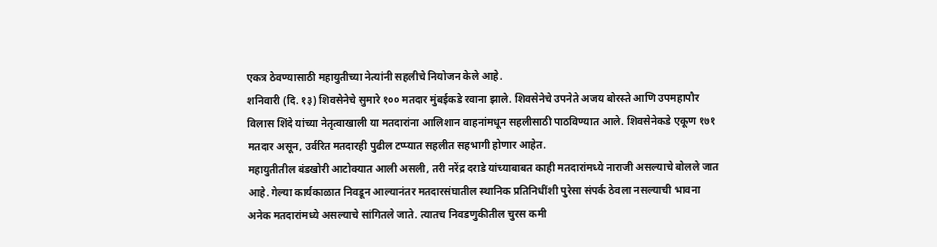एकत्र ठेवण्यासाठी महायुतीच्या नेत्यांनी सहलीचे नियोजन केले आहे.
शनिवारी (दि. १३) शिवसेनेचे सुमारे १०० मतदार मुंबईकडे रवाना झाले. शिवसेनेचे उपनेते अजय बोरस्ते आणि उपमहापौर विलास शिंदे यांच्या नेतृत्वाखाली या मतदारांना आलिशान वाहनांमधून सहलीसाठी पाठविण्यात आले. शिवसेनेकडे एकूण १७१ मतदार असून, उर्वरित मतदारही पुढील टप्प्यात सहलीत सहभागी होणार आहेत.
महायुतीतील बंडखोरी आटोक्यात आली असली, तरी नरेंद्र दराडे यांच्याबाबत काही मतदारांमध्ये नाराजी असल्याचे बोलले जात आहे. गेल्या कार्यकाळात निवडून आल्यानंतर मतदारसंघातील स्थानिक प्रतिनिधींशी पुरेसा संपर्क ठेवला नसल्याची भावना अनेक मतदारांमध्ये असल्याचे सांगितले जाते. त्यातच निवडणुकीतील चुरस कमी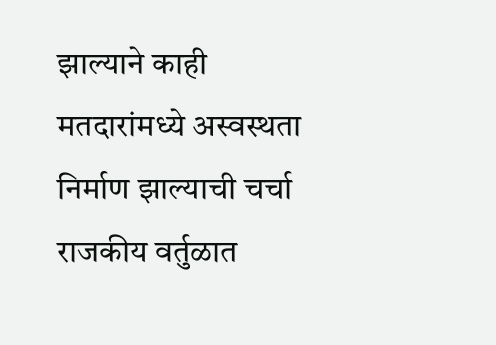झाल्याने काही मतदारांमध्ये अस्वस्थता निर्माण झाल्याची चर्चा राजकीय वर्तुळात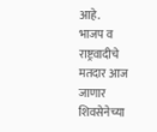आहे.
भाजप व राष्ट्रवादीचे मतदार आज जाणार
शिवसेनेच्या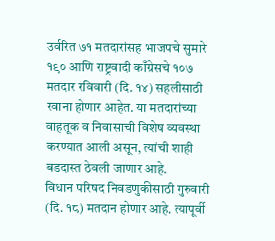उर्वरित ७१ मतदारांसह भाजपचे सुमारे १९० आणि राष्ट्रवादी काँग्रेसचे १०७ मतदार रविवारी (दि. १४) सहलीसाठी रवाना होणार आहेत. या मतदारांच्या वाहतूक व निवासाची विशेष व्यवस्था करण्यात आली असून, त्यांची शाही बडदास्त ठेवली जाणार आहे.
विधान परिषद निवडणुकीसाठी गुरुवारी (दि. १८) मतदान होणार आहे. त्यापूर्वी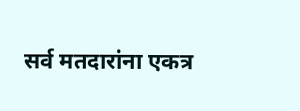सर्व मतदारांना एकत्र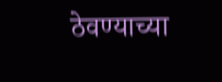ठेवण्याच्या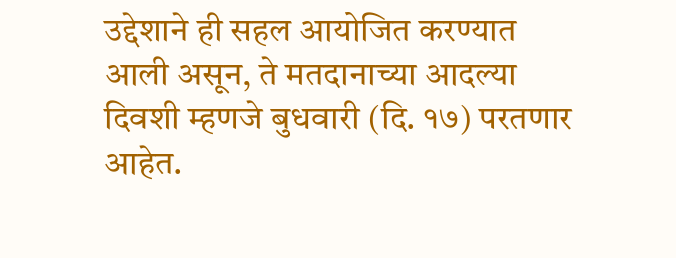उद्देशाने ही सहल आयोजित करण्यात आली असून, ते मतदानाच्या आदल्या दिवशी म्हणजे बुधवारी (दि. १७) परतणार आहेत.